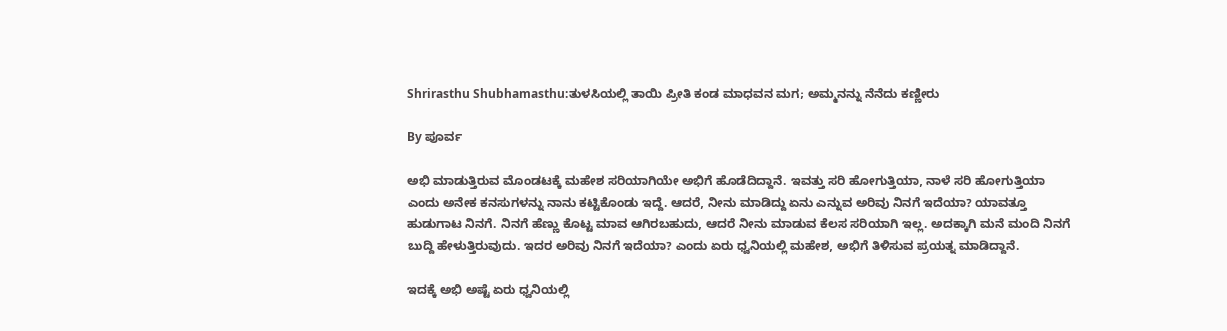Shrirasthu Shubhamasthu:ತುಳಸಿಯಲ್ಲಿ ತಾಯಿ ಪ್ರೀತಿ ಕಂಡ ಮಾಧವನ ಮಗ; ಅಮ್ಮನನ್ನು ನೆನೆದು ಕಣ್ಣೀರು

By ಪೂರ್ವ

ಅಭಿ ಮಾಡುತ್ತಿರುವ ಮೊಂಡಟಕ್ಕೆ ಮಹೇಶ ಸರಿಯಾಗಿಯೇ ಅಭಿಗೆ ಹೊಡೆದಿದ್ದಾನೆ. ಇವತ್ತು ಸರಿ ಹೋಗುತ್ತಿಯಾ, ನಾಳೆ ಸರಿ ಹೋಗುತ್ತಿಯಾ ಎಂದು ಅನೇಕ ಕನಸುಗಳನ್ನು ನಾನು ಕಟ್ಟಿಕೊಂಡು ಇದ್ದೆ. ಆದರೆ, ನೀನು ಮಾಡಿದ್ದು ಏನು ಎನ್ನುವ ಅರಿವು ನಿನಗೆ ಇದೆಯಾ? ಯಾವತ್ತೂ ಹುಡುಗಾಟ ನಿನಗೆ. ನಿನಗೆ ಹೆಣ್ಣು ಕೊಟ್ಟ ಮಾವ ಆಗಿರಬಹುದು, ಆದರೆ ನೀನು ಮಾಡುವ ಕೆಲಸ ಸರಿಯಾಗಿ ಇಲ್ಲ. ಅದಕ್ಕಾಗಿ ಮನೆ ಮಂದಿ ನಿನಗೆ ಬುದ್ದಿ ಹೇಳುತ್ತಿರುವುದು. ಇದರ ಅರಿವು ನಿನಗೆ ಇದೆಯಾ? ಎಂದು ಏರು ಧ್ವನಿಯಲ್ಲಿ ಮಹೇಶ, ಅಭಿಗೆ ತಿಳಿಸುವ ಪ್ರಯತ್ನ ಮಾಡಿದ್ದಾನೆ.

ಇದಕ್ಕೆ ಅಭಿ ಅಷ್ಟೆ ಏರು ಧ್ವನಿಯಲ್ಲಿ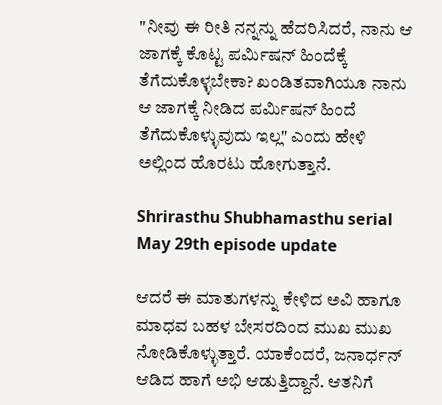"ನೀವು ಈ ರೀತಿ ನನ್ನನ್ನು ಹೆದರಿಸಿದರೆ, ನಾನು ಆ ಜಾಗಕ್ಕೆ ಕೊಟ್ಟ ಪರ್ಮಿಷನ್ ಹಿಂದೆಕ್ಕೆ ತೆಗೆದುಕೊಳ್ಳಬೇಕಾ? ಖಂಡಿತವಾಗಿಯೂ ನಾನು ಆ ಜಾಗಕ್ಕೆ ನೀಡಿದ ಪರ್ಮಿಷನ್ ಹಿಂದೆ ತೆಗೆದುಕೊಳ್ಳುವುದು ಇಲ್ಲ" ಎಂದು ಹೇಳಿ ಅಲ್ಲಿಂದ ಹೊರಟು ಹೋಗುತ್ತಾನೆ.

Shrirasthu Shubhamasthu serial May 29th episode update

ಆದರೆ ಈ ಮಾತುಗಳನ್ನು ಕೇಳಿದ ಅವಿ ಹಾಗೂ ಮಾಧವ ಬಹಳ ಬೇಸರದಿಂದ ಮುಖ ಮುಖ ನೋಡಿಕೊಳ್ಳುತ್ತಾರೆ. ಯಾಕೆಂದರೆ, ಜನಾರ್ಧನ್ ಆಡಿದ ಹಾಗೆ ಅಭಿ ಆಡುತ್ತಿದ್ದಾನೆ. ಆತನಿಗೆ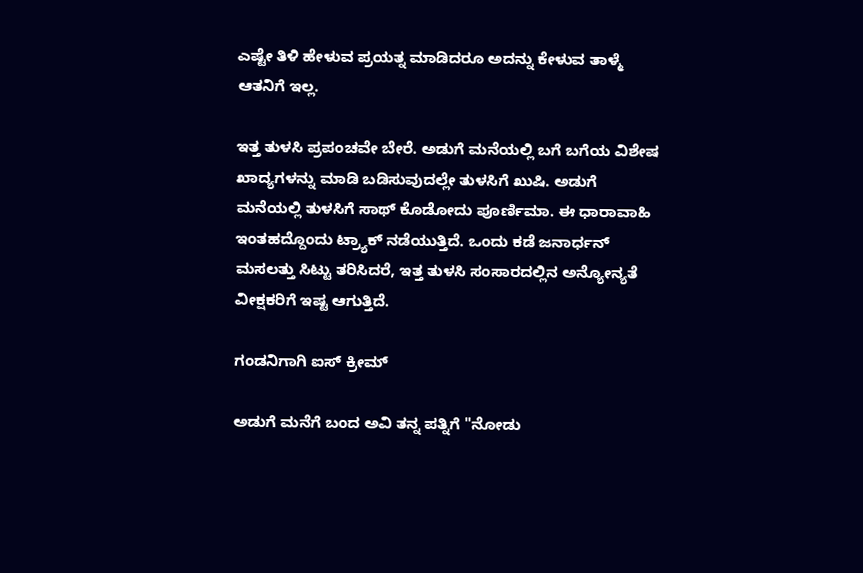ಎಷ್ಟೇ ತಿಳಿ ಹೇಳುವ ಪ್ರಯತ್ನ ಮಾಡಿದರೂ ಅದನ್ನು ಕೇಳುವ ತಾಳ್ಮೆ ಆತನಿಗೆ ಇಲ್ಲ.

ಇತ್ತ ತುಳಸಿ ಪ್ರಪಂಚವೇ ಬೇರೆ. ಅಡುಗೆ ಮನೆಯಲ್ಲಿ ಬಗೆ ಬಗೆಯ ವಿಶೇಷ ಖಾದ್ಯಗಳನ್ನು ಮಾಡಿ ಬಡಿಸುವುದಲ್ಲೇ ತುಳಸಿಗೆ ಖುಷಿ. ಅಡುಗೆ ಮನೆಯಲ್ಲಿ ತುಳಸಿಗೆ ಸಾಥ್ ಕೊಡೋದು ಪೂರ್ಣಿಮಾ. ಈ ಧಾರಾವಾಹಿ ಇಂತಹದ್ದೊಂದು ಟ್ರ್ಯಾಕ್ ನಡೆಯುತ್ತಿದೆ. ಒಂದು ಕಡೆ ಜನಾರ್ಧನ್ ಮಸಲತ್ತು ಸಿಟ್ಟು ತರಿಸಿದರೆ, ಇತ್ತ ತುಳಸಿ ಸಂಸಾರದಲ್ಲಿನ ಅನ್ಯೋನ್ಯತೆ ವೀಕ್ಷಕರಿಗೆ ಇಷ್ಟ ಆಗುತ್ತಿದೆ.

ಗಂಡನಿಗಾಗಿ ಐಸ್ ಕ್ರೀಮ್

ಅಡುಗೆ ಮನೆಗೆ ಬಂದ ಅವಿ ತನ್ನ ಪತ್ನಿಗೆ "ನೋಡು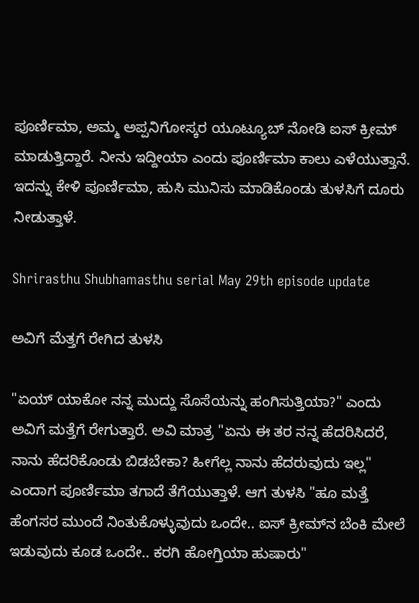ಪೂರ್ಣಿಮಾ, ಅಮ್ಮ ಅಪ್ಪನಿಗೋಸ್ಕರ ಯೂಟ್ಯೂಬ್ ನೋಡಿ ಐಸ್ ಕ್ರೀಮ್ ಮಾಡುತ್ತಿದ್ದಾರೆ. ನೀನು ಇದ್ದೀಯಾ ಎಂದು ಪೂರ್ಣಿಮಾ ಕಾಲು ಎಳೆಯುತ್ತಾನೆ. ಇದನ್ನು ಕೇಳಿ ಪೂರ್ಣಿಮಾ, ಹುಸಿ ಮುನಿಸು ಮಾಡಿಕೊಂಡು ತುಳಸಿಗೆ ದೂರು ನೀಡುತ್ತಾಳೆ.

Shrirasthu Shubhamasthu serial May 29th episode update

ಅವಿಗೆ ಮೆತ್ತಗೆ ರೇಗಿದ ತುಳಸಿ

"ಏಯ್ ಯಾಕೋ ನನ್ನ ಮುದ್ದು ಸೊಸೆಯನ್ನು ಹಂಗಿಸುತ್ತಿಯಾ?" ಎಂದು ಅವಿಗೆ ಮತ್ತೆಗೆ ರೇಗುತ್ತಾರೆ. ಅವಿ ಮಾತ್ರ "ಏನು ಈ ತರ ನನ್ನ ಹೆದರಿಸಿದರೆ, ನಾನು ಹೆದರಿಕೊಂಡು ಬಿಡಬೇಕಾ? ಹೀಗೆಲ್ಲ ನಾನು ಹೆದರುವುದು ಇಲ್ಲ" ಎಂದಾಗ ಪೂರ್ಣಿಮಾ ತಗಾದೆ ತೆಗೆಯುತ್ತಾಳೆ. ಆಗ ತುಳಸಿ "ಹೂ ಮತ್ತೆ ಹೆಂಗಸರ ಮುಂದೆ ನಿಂತುಕೊಳ್ಳುವುದು ಒಂದೇ.. ಐಸ್ ಕ್ರೀಮ್‌ನ ಬೆಂಕಿ ಮೇಲೆ ಇಡುವುದು ಕೂಡ ಒಂದೇ.. ಕರಗಿ ಹೋಗ್ತಿಯಾ ಹುಷಾರು"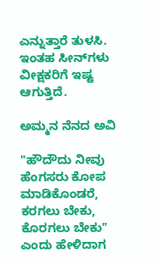ಎನ್ನುತ್ತಾರೆ ತುಳಸಿ. ಇಂತಹ ಸೀನ್‌ಗಳು ವೀಕ್ಷಕರಿಗೆ ಇಷ್ಟ ಆಗುತ್ತಿದೆ.

ಅಮ್ಮನ ನೆನದ ಅವಿ

"ಹೌದೌದು ನೀವು ಹೆಂಗಸರು ಕೋಪ ಮಾಡಿಕೊಂಡರೆ, ಕರಗಲು ಬೇಕು, ಕೊರಗಲು ಬೇಕು" ಎಂದು ಹೇಳಿದಾಗ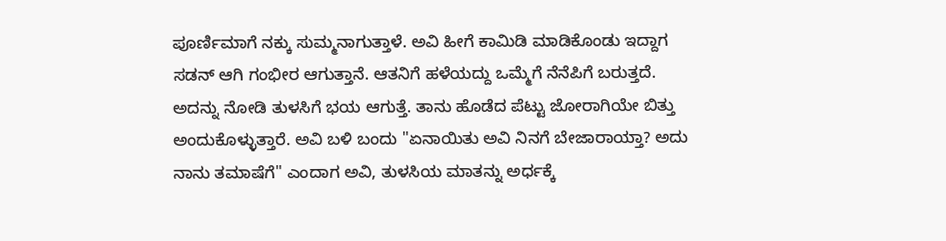ಪೂರ್ಣಿಮಾಗೆ ನಕ್ಕು ಸುಮ್ಮನಾಗುತ್ತಾಳೆ. ಅವಿ ಹೀಗೆ ಕಾಮಿಡಿ ಮಾಡಿಕೊಂಡು ಇದ್ದಾಗ ಸಡನ್ ಆಗಿ ಗಂಭೀರ ಆಗುತ್ತಾನೆ. ಆತನಿಗೆ ಹಳೆಯದ್ದು ಒಮ್ಮೆಗೆ ನೆನೆಪಿಗೆ ಬರುತ್ತದೆ. ಅದನ್ನು ನೋಡಿ ತುಳಸಿಗೆ ಭಯ ಆಗುತ್ತೆ. ತಾನು ಹೊಡೆದ ಪೆಟ್ಟು ಜೋರಾಗಿಯೇ ಬಿತ್ತು ಅಂದುಕೊಳ್ಳುತ್ತಾರೆ. ಅವಿ ಬಳಿ ಬಂದು "ಏನಾಯಿತು ಅವಿ ನಿನಗೆ ಬೇಜಾರಾಯ್ತಾ? ಅದು ನಾನು ತಮಾಷೆಗೆ" ಎಂದಾಗ ಅವಿ, ತುಳಸಿಯ ಮಾತನ್ನು ಅರ್ಧಕ್ಕೆ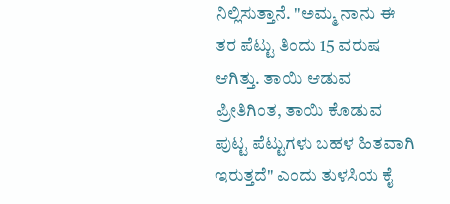ನಿಲ್ಲಿಸುತ್ತಾನೆ. "ಅಮ್ಮ ನಾನು ಈ ತರ ಪೆಟ್ಟು ತಿಂದು 15 ವರುಷ ಆಗಿತ್ತು. ತಾಯಿ ಆಡುವ ಪ್ರೀತಿಗಿಂತ, ತಾಯಿ ಕೊಡುವ ಪುಟ್ಟ ಪೆಟ್ಟುಗಳು ಬಹಳ ಹಿತವಾಗಿ ಇರುತ್ತದೆ" ಎಂದು ತುಳಸಿಯ ಕೈ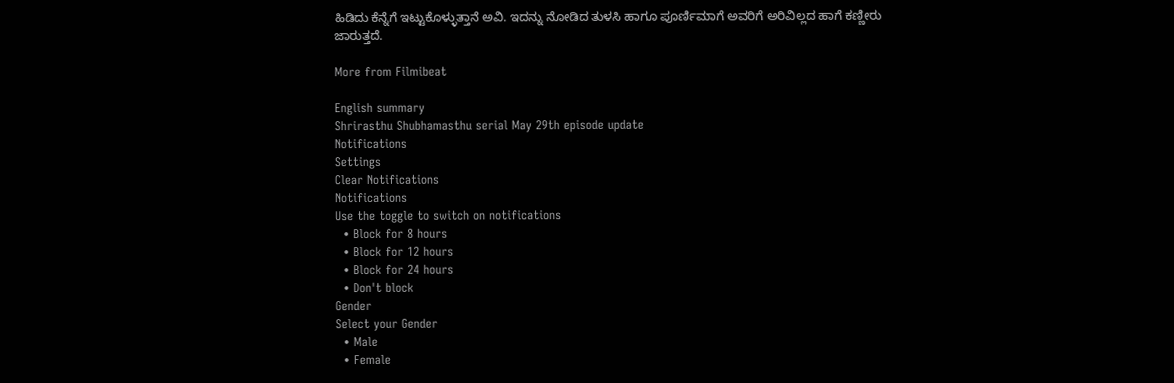ಹಿಡಿದು ಕೆನ್ನೆಗೆ ಇಟ್ಟುಕೊಳ್ಳುತ್ತಾನೆ ಅವಿ. ಇದನ್ನು ನೋಡಿದ ತುಳಸಿ ಹಾಗೂ ಪೂರ್ಣಿಮಾಗೆ ಅವರಿಗೆ ಅರಿವಿಲ್ಲದ ಹಾಗೆ ಕಣ್ಣೀರು ಜಾರುತ್ತದೆ.

More from Filmibeat

English summary
Shrirasthu Shubhamasthu serial May 29th episode update
Notifications
Settings
Clear Notifications
Notifications
Use the toggle to switch on notifications
  • Block for 8 hours
  • Block for 12 hours
  • Block for 24 hours
  • Don't block
Gender
Select your Gender
  • Male
  • Female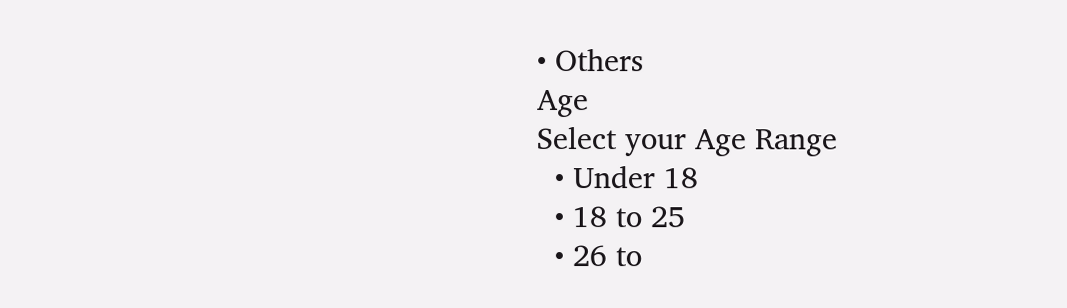• Others
Age
Select your Age Range
  • Under 18
  • 18 to 25
  • 26 to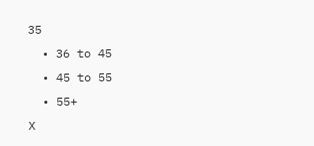35
  • 36 to 45
  • 45 to 55
  • 55+
X